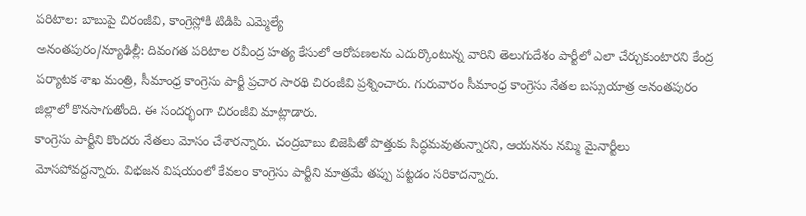పరిటాల: బాబుపై చిరంజీవి, కాంగ్రెస్లోకి టిడిపి ఎమ్మెల్యే
అనంతపురం/న్యూఢిల్లీ: దివంగత పరిటాల రవీంద్ర హత్య కేసులో ఆరోపణలను ఎదుర్కొంటున్న వారిని తెలుగుదేశం పార్టీలో ఎలా చేర్చుకుంటారని కేంద్ర పర్యాటక శాఖ మంత్రి, సీమాంధ్ర కాంగ్రెసు పార్టీ ప్రచార సారథి చిరంజీవి ప్రశ్నించారు. గురువారం సీమాంధ్ర కాంగ్రెసు నేతల బస్సుయాత్ర అనంతపురం జిల్లాలో కొనసాగుతోంది. ఈ సందర్భంగా చిరంజీవి మాట్లాడారు.
కాంగ్రెసు పార్టీని కొందరు నేతలు మోసం చేశారన్నారు. చంద్రబాబు బిజెపితో పొత్తుకు సిద్ధమవుతున్నారని, ఆయనను నమ్మి మైనార్టీలు మోసపోవద్దన్నారు. విభజన విషయంలో కేవలం కాంగ్రెసు పార్టీని మాత్రమే తప్పు పట్టడం సరికాదన్నారు.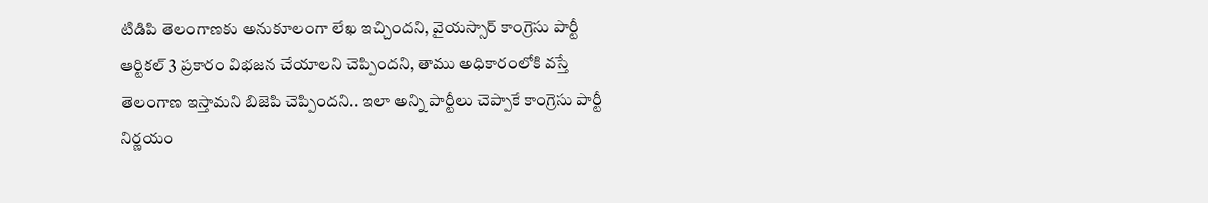టిడిపి తెలంగాణకు అనుకూలంగా లేఖ ఇచ్చిందని, వైయస్సార్ కాంగ్రెసు పార్టీ ఆర్టికల్ 3 ప్రకారం విభజన చేయాలని చెప్పిందని, తాము అధికారంలోకి వస్తే తెలంగాణ ఇస్తామని బిజెపి చెప్పిందని.. ఇలా అన్ని పార్టీలు చెప్పాకే కాంగ్రెసు పార్టీ నిర్ణయం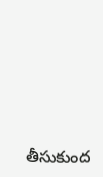తీసుకుంద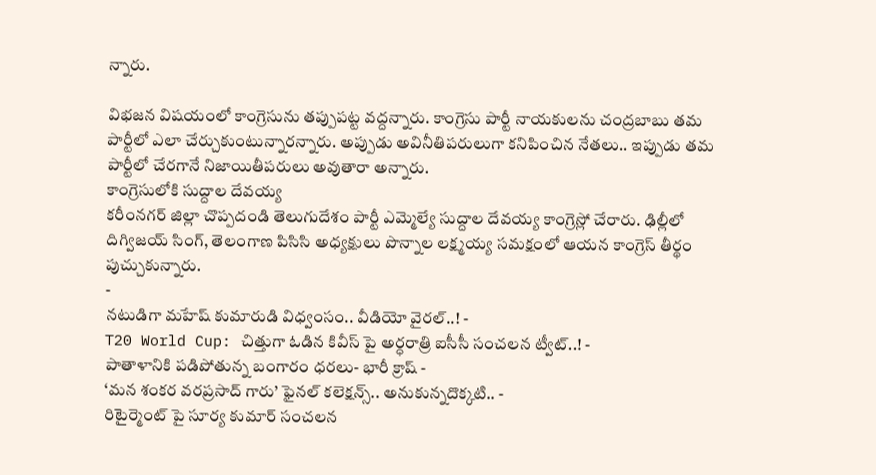న్నారు.

విభజన విషయంలో కాంగ్రెసును తప్పుపట్ట వద్దన్నారు. కాంగ్రెసు పార్టీ నాయకులను చంద్రబాబు తమ పార్టీలో ఎలా చేర్చుకుంటున్నారన్నారు. అప్పుడు అవినీతిపరులుగా కనిపించిన నేతలు.. ఇప్పుడు తమ పార్టీలో చేరగానే నిజాయితీపరులు అవుతారా అన్నారు.
కాంగ్రెసులోకి సుద్దాల దేవయ్య
కరీంనగర్ జిల్లా చొప్పదండి తెలుగుదేశం పార్టీ ఎమ్మెల్యే సుద్దాల దేవయ్య కాంగ్రెస్లో చేరారు. ఢిల్లీలో దిగ్విజయ్ సింగ్, తెలంగాణ పిసిసి అధ్యక్షులు పొన్నాల లక్ష్మయ్య సమక్షంలో ఆయన కాంగ్రెస్ తీర్థం పుచ్చుకున్నారు.
-
నటుడిగా మహేష్ కుమారుడి విధ్వంసం.. వీడియో వైరల్..! -
T20 World Cup: చిత్తుగా ఓడిన కివీస్ పై అర్ధరాత్రి ఐసీసీ సంచలన ట్వీట్..! -
పాతాళానికి పడిపోతున్న బంగారం ధరలు- భారీ క్రాష్ -
‘మన శంకర వరప్రసాద్ గారు’ ఫైనల్ కలెక్షన్స్.. అనుకున్నదొక్కటి.. -
రిటైర్మెంట్ పై సూర్య కుమార్ సంచలన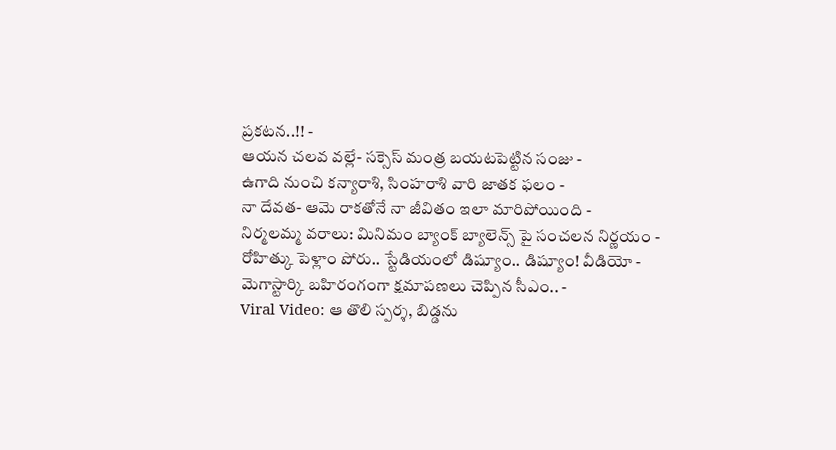ప్రకటన..!! -
ఆయన చలవ వల్లే- సక్సెస్ మంత్ర బయటపెట్టిన సంజు -
ఉగాది నుంచి కన్యారాశి, సింహరాశి వారి జాతక ఫలం -
నా దేవత- ఆమె రాకతోనే నా జీవితం ఇలా మారిపోయింది -
నిర్మలమ్మ వరాలు: మినిమం బ్యాంక్ బ్యాలెన్స్ పై సంచలన నిర్ణయం -
రోహిత్కు పెళ్లాం పోరు.. స్టేడియంలో డిష్యూం.. డిష్యూం! వీడియో -
మెగాస్టార్కి బహిరంగంగా క్షమాపణలు చెప్పిన సీఎం.. -
Viral Video: ఆ తొలి స్పర్శ, బిడ్డను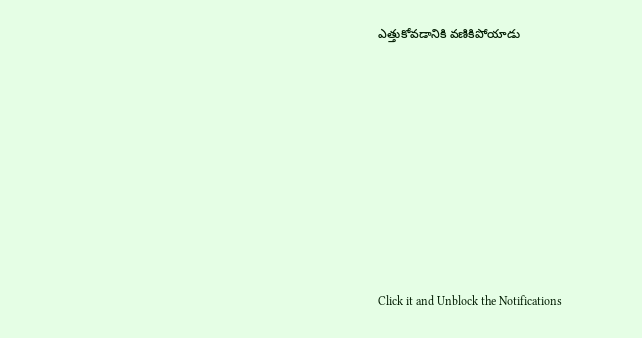ఎత్తుకోవడానికి వణికిపోయాడు












Click it and Unblock the Notifications